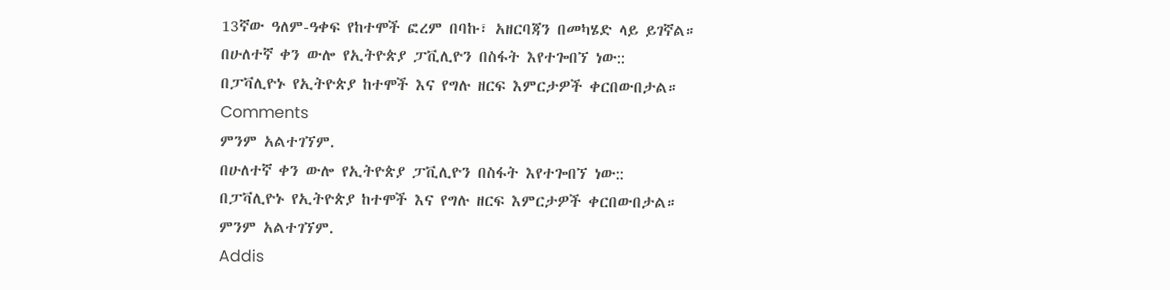13ኛው ዓለም-ዓቀፍ የከተሞች ፎረም በባኩ፣ አዘርባጃን በመካሄድ ላይ ይገኛል።
በሁለተኛ ቀን ውሎ የኢትዮጵያ ፓቪሊዮን በስፋት እየተጐበኘ ነው::
በፓቫሊዮኑ የኢትዮጵያ ከተሞች እና የግሉ ዘርፍ እምርታዎች ቀርበውበታል።
Comments
ምንም አልተገኘም.
በሁለተኛ ቀን ውሎ የኢትዮጵያ ፓቪሊዮን በስፋት እየተጐበኘ ነው::
በፓቫሊዮኑ የኢትዮጵያ ከተሞች እና የግሉ ዘርፍ እምርታዎች ቀርበውበታል።
ምንም አልተገኘም.
Addis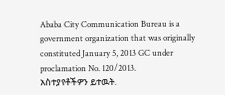Ababa City Communication Bureau is a government organization that was originally constituted January 5, 2013 GC under proclamation No. 120/2013.
አስተያየቶችዎን ይተዉት.